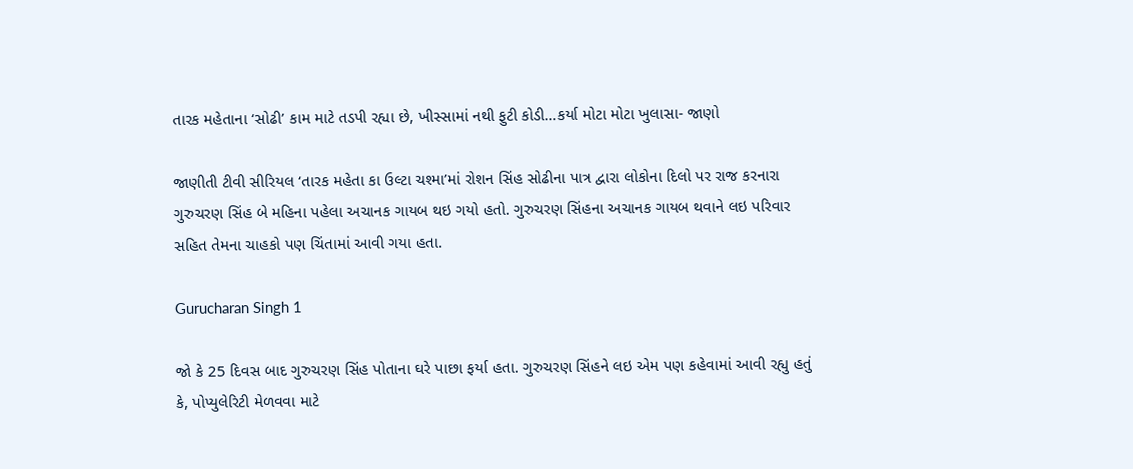તારક મહેતાના ‘સોઢી’ કામ માટે તડપી રહ્યા છે, ખીસ્સામાં નથી ફુટી કોડી…કર્યા મોટા મોટા ખુલાસા- જાણો

જાણીતી ટીવી સીરિયલ ‘તારક મહેતા કા ઉલ્ટા ચશ્મા’માં રોશન સિંહ સોઢીના પાત્ર દ્વારા લોકોના દિલો પર રાજ કરનારા ગુરુચરણ સિંહ બે મહિના પહેલા અચાનક ગાયબ થઇ ગયો હતો. ગુરુચરણ સિંહના અચાનક ગાયબ થવાને લઇ પરિવાર સહિત તેમના ચાહકો પણ ચિંતામાં આવી ગયા હતા.

Gurucharan Singh 1

જો કે 25 દિવસ બાદ ગુરુચરણ સિંહ પોતાના ઘરે પાછા ફર્યા હતા. ગુરુચરણ સિંહને લઇ એમ પણ કહેવામાં આવી રહ્યુ હતું કે, પોપ્યુલેરિટી મેળવવા માટે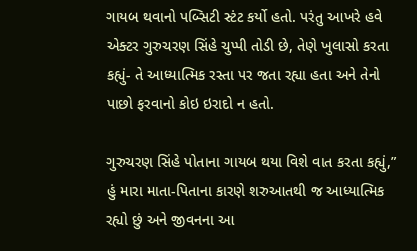ગાયબ થવાનો પબ્સિટી સ્ટંટ કર્યો હતો. પરંતુ આખરે હવે એક્ટર ગુરુચરણ સિંહે ચુપ્પી તોડી છે, તેણે ખુલાસો કરતા કહ્યું- તે આધ્યાત્મિક રસ્તા પર જતા રહ્યા હતા અને તેનો પાછો ફરવાનો કોઇ ઇરાદો ન હતો.

ગુરુચરણ સિંહે પોતાના ગાયબ થયા વિશે વાત કરતા કહ્યું,” હું મારા માતા-પિતાના કારણે શરુઆતથી જ આધ્યાત્મિક રહ્યો છું અને જીવનના આ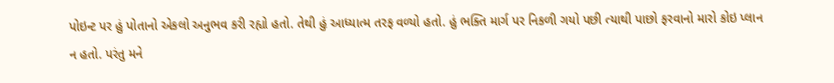પોઇન્ટ પર હું પોતાનો એકલો અનુભવ કરી રહ્યો હતો. તેથી હું આધ્યાત્મ તરફ વળ્યો હતો. હું ભક્તિ માર્ગ પર નિકળી ગયો પછી ત્યાથી પાછો ફરવાનો મારો કોઇ પ્લાન ન હતો. પરંતુ મને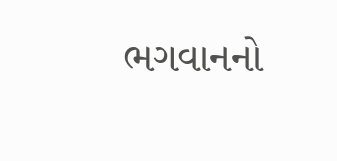ભગવાનનો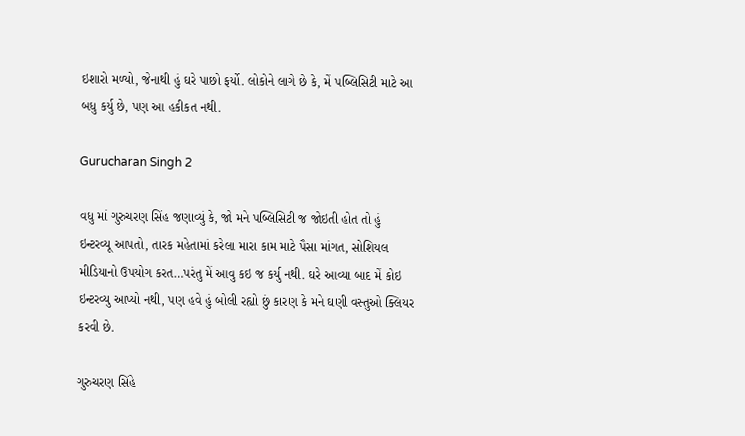ઇશારો મળ્યો, જેનાથી હું ઘરે પાછો ફર્યો. લોકોને લાગે છે કે, મેં પબ્લિસિટી માટે આ બધુ કર્યુ છે, પણ આ હકીકત નથી.

Gurucharan Singh 2

વધુ માં ગુરુચરણ સિંહ જણાવ્યું કે, જો મને પબ્લિસિટી જ જોઇતી હોત તો હું ઇન્ટરવ્યૂ આપતો, તારક મહેતામાં કરેલા મારા કામ માટે પૈસા માંગત, સોશિયલ મીડિયાનો ઉપયોગ કરત…પરંતુ મેં આવુ કઇ જ કર્યુ નથી. ઘરે આવ્યા બાદ મેં કોઇ ઇન્ટરવ્યુ આપ્યો નથી, પણ હવે હું બોલી રહ્યો છું કારણ કે મને ઘણી વસ્તુઓ ક્લિયર કરવી છે.

ગુરુચરણ સિંહે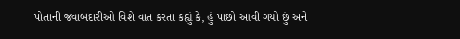પોતાની જવાબદારીઓ વિશે વાત કરતા કહ્યું કે, હું પાછો આવી ગયો છું અને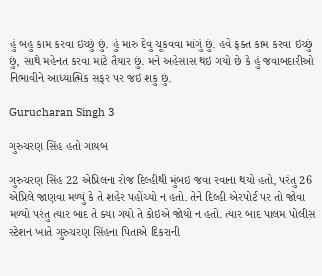હું બહુ કામ કરવા ઇચ્છું છું. હું મારુ દેવુ ચૂકવવા માંગું છું. હવે ફક્ત કામ કરવા ઇચ્છું છું, સાથે મહેનત કરવા માટે તૈયાર છું. મને અહેસાસ થઇ ગયો છે કે હું જવાબદારીઓ નિભાવીને આધ્યાત્મિક સફર પર જઇ શકુ છું.

Gurucharan Singh 3

ગુરુચરણ સિંહ હતો ગાયબ

ગુરુચરણ સિંહ 22 એપ્રિલના રોજ દિલ્હીથી મુંબઇ જવા રવાના થયો હતો, પરંતુ 26 એપ્રિલે જાણવા મળ્યું કે તે શહેર પહોંચ્યો ન હતો. તેને દિલ્હી એરપોર્ટ પર તો જોવા મળ્યો પરંતુ ત્યાર બાદ તે ક્યા ગયો તે કોઇએ જોયો ન હતો. ત્યાર બાદ પાલમ પોલીસ સ્ટેશન ખાતે ગુરુચરણ સિંહના પિતાએ દિકરાની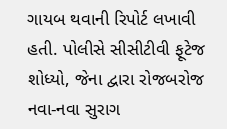ગાયબ થવાની રિપોર્ટ લખાવી હતી. પોલીસે સીસીટીવી ફૂટેજ શોધ્યો, જેના દ્વારા રોજબરોજ નવા-નવા સુરાગ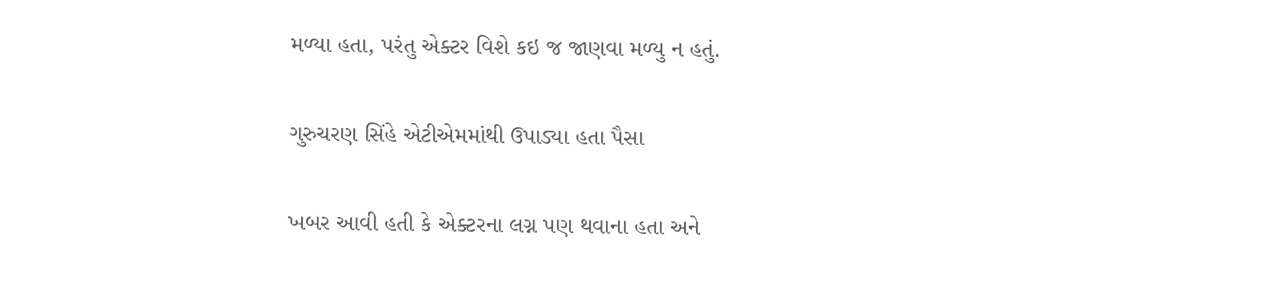મળ્યા હતા, પરંતુ એક્ટર વિશે કઇ જ જાણવા મળ્યુ ન હતું.

ગુરુચરણ સિંહે એટીએમમાંથી ઉપાડ્યા હતા પૈસા

ખબર આવી હતી કે એક્ટરના લગ્ન પણ થવાના હતા અને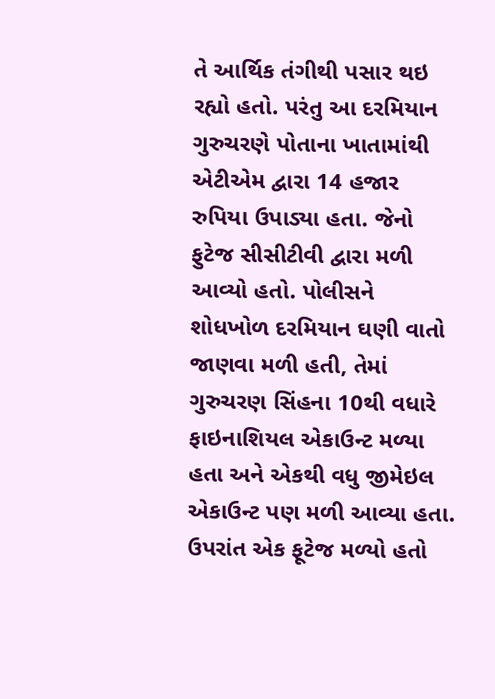તે આર્થિક તંગીથી પસાર થઇ રહ્યો હતો. પરંતુ આ દરમિયાન ગુરુચરણે પોતાના ખાતામાંથી એટીએમ દ્વારા 14 હજાર રુપિયા ઉપાડ્યા હતા. જેનો ફુટેજ સીસીટીવી દ્વારા મળી આવ્યો હતો. પોલીસને શોધખોળ દરમિયાન ઘણી વાતો જાણવા મળી હતી, તેમાં ગુરુચરણ સિંહના 10થી વધારે ફાઇનાશિયલ એકાઉન્ટ મળ્યા હતા અને એકથી વધુ જીમેઇલ એકાઉન્ટ પણ મળી આવ્યા હતા. ઉપરાંત એક ફૂટેજ મળ્યો હતો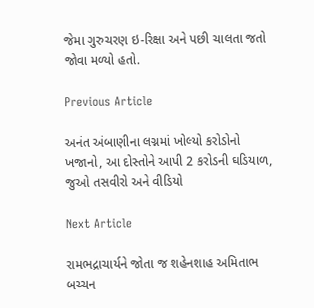જેમા ગુરુચરણ ઇ-રિક્ષા અને પછી ચાલતા જતો જોવા મળ્યો હતો.

Previous Article

અનંત અંબાણીના લગ્નમાં ખોલ્યો કરોડોનો ખજાનો, આ દોસ્તોને આપી 2 કરોડની ઘડિયાળ, જુઓ તસવીરો અને વીડિયો

Next Article

રામભદ્રાચાર્યને જોતા જ શહેનશાહ અમિતાભ બચ્ચન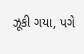ઝૂકી ગયા, પગે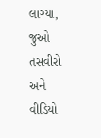લાગ્યા, જુઓ તસવીરો અને વીડિયો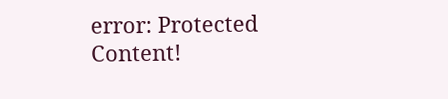error: Protected Content!